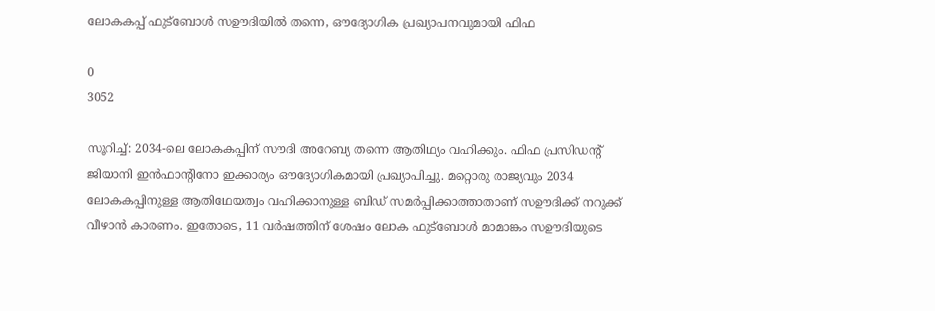ലോകകപ്പ് ഫുട്‌ബോൾ സഊദിയിൽ തന്നെ, ഔദ്യോഗിക പ്രഖ്യാപനവുമായി ഫിഫ

0
3052

സൂറിച്ച്: 2034-ലെ ലോകകപ്പിന് സൗദി അറേബ്യ തന്നെ ആതിഥ്യം വഹിക്കും. ഫിഫ പ്രസിഡന്റ് ജിയാനി ഇൻഫാന്റിനോ ഇക്കാര്യം ഔദ്യോഗികമായി പ്രഖ്യാപിച്ചു. മറ്റൊരു രാജ്യവും 2034 ലോകകപ്പിനുള്ള ആതിഥേയത്വം വഹിക്കാനുള്ള ബിഡ് സമർപ്പിക്കാത്താതാണ് സഊദിക്ക് നറുക്ക് വീഴാൻ കാരണം. ഇതോടെ, 11 വർഷത്തിന് ശേഷം ലോക ഫുട്‌ബോൾ മാമാങ്കം സഊദിയുടെ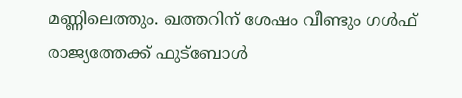മണ്ണിലെത്തും. ഖത്തറിന് ശേഷം വീണ്ടും ഗള്‍ഫ് രാജ്യത്തേക്ക് ഫുട്‌ബോള്‍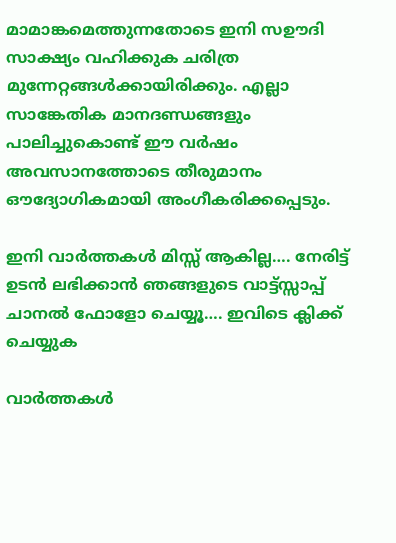മാമാങ്കമെത്തുന്നതോടെ ഇനി സഊദി സാക്ഷ്യം വഹിക്കുക ചരിത്ര മുന്നേറ്റങ്ങൾക്കായിരിക്കും. എല്ലാ സാങ്കേതിക മാനദണ്ഡങ്ങളും പാലിച്ചുകൊണ്ട് ഈ വർഷം അവസാനത്തോടെ തീരുമാനം ഔദ്യോഗികമായി അംഗീകരിക്കപ്പെടും.

ഇനി വാർത്തകൾ മിസ്സ്‌ ആകില്ല…. നേരിട്ട് ഉടൻ ലഭിക്കാൻ ഞങ്ങളുടെ വാട്ട്സ്സാപ്പ് ചാനൽ ഫോളോ ചെയ്യൂ…. ഇവിടെ ക്ലിക്ക് ചെയ്യുക

വാർത്തകൾ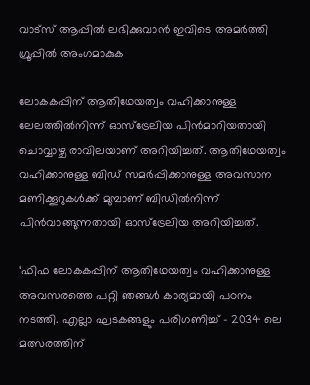വാട്സ് ആപ്പിൽ ലഭിക്കുവാൻ ഇവിടെ അമർത്തി ഗ്രൂപ്പിൽ അംഗമാകുക

ലോകകപ്പിന് ആതിഥേയത്വം വഹിക്കാനുള്ള ലേലത്തിൽനിന്ന് ഓസ്‌ട്രേലിയ പിൻമാറിയതായി ചൊവ്വാഴ്ച രാവിലയാണ് അറിയിച്ചത്. ആതിഥേയത്വം വഹിക്കാനുള്ള ബിഡ് സമർപ്പിക്കാനുള്ള അവസാന മണിക്കൂറുകൾക്ക് മുമ്പാണ് ബിഡിൽനിന്ന് പിൻവാങ്ങുന്നതായി ഓസ്‌ട്രേലിയ അറിയിച്ചത്.

‘ഫിഫ ലോകകപ്പിന് ആതിഥേയത്വം വഹിക്കാനുള്ള അവസരത്തെ പറ്റി ഞങ്ങൾ കാര്യമായി പഠനം നടത്തി. എല്ലാ ഘടകങ്ങളും പരിഗണിച്ച് – 2034 ലെ മത്സരത്തിന്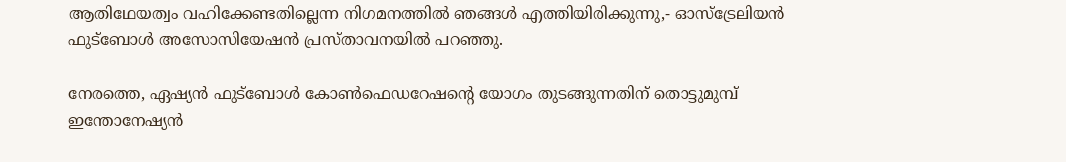ആതിഥേയത്വം വഹിക്കേണ്ടതില്ലെന്ന നിഗമനത്തിൽ ഞങ്ങൾ എത്തിയിരിക്കുന്നു,- ഓസ്‌ട്രേലിയൻ ഫുട്‌ബോൾ അസോസിയേഷൻ പ്രസ്താവനയിൽ പറഞ്ഞു.

നേരത്തെ, ഏഷ്യന്‍ ഫുട്‌ബോള്‍ കോണ്‍ഫെഡറേഷന്റെ യോഗം തുടങ്ങുന്നതിന് തൊട്ടുമുമ്പ് ഇന്തോനേഷ്യന്‍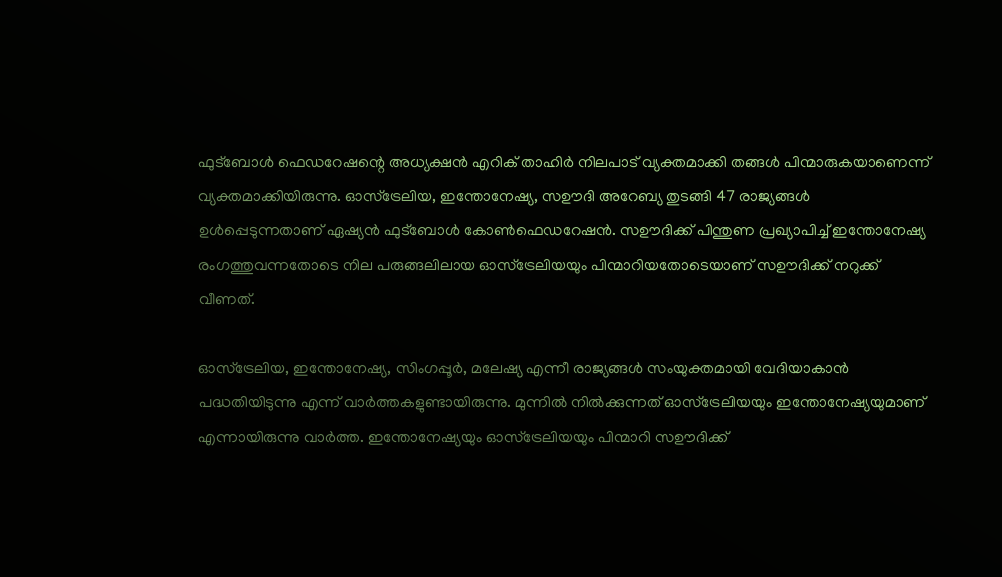ഫുട്‌ബോള്‍ ഫെഡറേഷന്റെ അധ്യക്ഷന്‍ എറിക് താഹിര്‍ നിലപാട് വ്യക്തമാക്കി തങ്ങൾ പിന്മാരുകയാണെന്ന് വ്യക്തമാക്കിയിരുന്നു. ഓസ്‌ട്രേലിയ, ഇന്തോനേഷ്യ, സഊദി അറേബ്യ തുടങ്ങി 47 രാജ്യങ്ങള്‍ ഉള്‍പ്പെടുന്നതാണ് ഏഷ്യന്‍ ഫുട്‌ബോള്‍ കോണ്‍ഫെഡറേഷന്‍. സഊദിക്ക് പിന്തുണ പ്രഖ്യാപിച്ച് ഇന്തോനേഷ്യ രംഗത്തുവന്നതോടെ നില പരുങ്ങലിലായ ഓസ്‌ട്രേലിയയും പിന്മാറിയതോടെയാണ് സഊദിക്ക് നറുക്ക് വീണത്.

ഓസ്‌ട്രേലിയ, ഇന്തോനേഷ്യ, സിംഗപ്പൂര്‍, മലേഷ്യ എന്നീ രാജ്യങ്ങള്‍ സംയുക്തമായി വേദിയാകാന്‍ പദ്ധതിയിടുന്നു എന്ന് വാര്‍ത്തകളുണ്ടായിരുന്നു. മുന്നില്‍ നില്‍ക്കുന്നത് ഓസ്‌ട്രേലിയയും ഇന്തോനേഷ്യയുമാണ് എന്നായിരുന്നു വാര്‍ത്ത. ഇന്തോനേഷ്യയും ഓസ്‌ട്രേലിയയും പിന്മാറി സഊദിക്ക്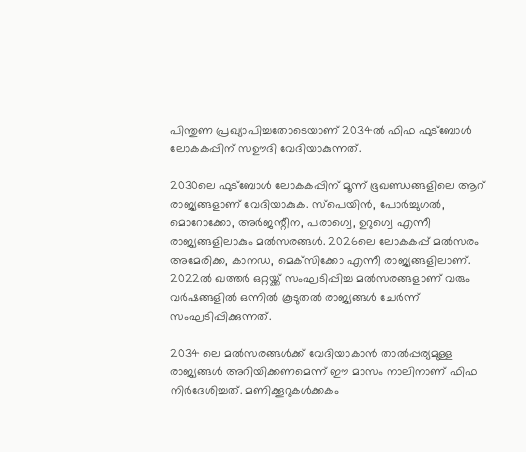പിന്തുണ പ്രഖ്യാപിച്ചതോടെയാണ് 2034ല്‍ ഫിഫ ഫുട്‌ബോള്‍ ലോകകപ്പിന് സഊദി വേദിയാകുന്നത്.

2030ലെ ഫുട്‌ബോള്‍ ലോകകപ്പിന് മൂന്ന് ഭൂഖണ്ഡങ്ങളിലെ ആറ് രാജ്യങ്ങളാണ് വേദിയാകുക. സ്‌പെയിന്‍, പോര്‍ച്ചുഗല്‍, മൊറോക്കോ, അര്‍ജന്റീന, പരാഗ്വെ, ഉറുഗ്വെ എന്നീ രാജ്യങ്ങളിലാകും മല്‍സരങ്ങള്‍. 2026ലെ ലോകകപ്പ് മല്‍സരം അമേരിക്ക, കാനഡ, മെക്‌സിക്കോ എന്നീ രാജ്യങ്ങളിലാണ്. 2022ല്‍ ഖത്തര്‍ ഒറ്റയ്ക്ക് സംഘടിപ്പിച്ച മല്‍സരങ്ങളാണ് വരും വര്‍ഷങ്ങളില്‍ ഒന്നില്‍ കൂടുതല്‍ രാജ്യങ്ങള്‍ ചേര്‍ന്ന് സംഘടിപ്പിക്കുന്നത്.

2034 ലെ മല്‍സരങ്ങള്‍ക്ക് വേദിയാകാന്‍ താല്‍പ്പര്യമുള്ള രാജ്യങ്ങള്‍ അറിയിക്കണമെന്ന് ഈ മാസം നാലിനാണ് ഫിഫ നിര്‍ദേശിച്ചത്. മണിക്കൂറുകള്‍ക്കകം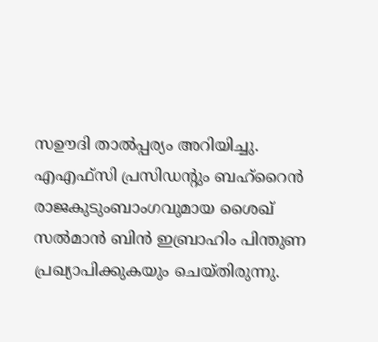സഊദി താല്‍പ്പര്യം അറിയിച്ചു. എഎഫ്‌സി പ്രസിഡന്റും ബഹ്‌റൈന്‍ രാജകുടുംബാംഗവുമായ ശൈഖ് സല്‍മാന്‍ ബിന്‍ ഇബ്രാഹിം പിന്തുണ പ്രഖ്യാപിക്കുകയും ചെയ്തിരുന്നു.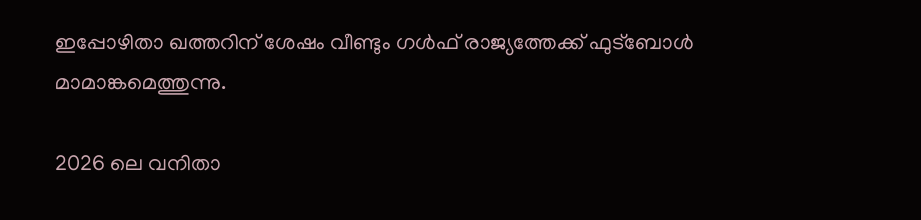ഇപ്പോഴിതാ ഖത്തറിന് ശേഷം വീണ്ടും ഗള്‍ഫ് രാജ്യത്തേക്ക് ഫുട്‌ബോള്‍ മാമാങ്കമെത്തുന്നു.

2026 ലെ വനിതാ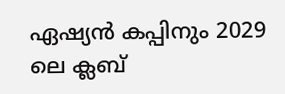ഏഷ്യൻ കപ്പിനും 2029 ലെ ക്ലബ്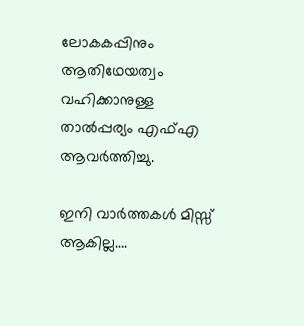ലോകകപ്പിനും ആതിഥേയത്വം വഹിക്കാനുള്ള താൽപ്പര്യം എഫ്എ ആവർത്തിച്ചു.

ഇനി വാർത്തകൾ മിസ്സ്‌ ആകില്ല….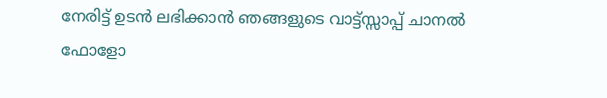നേരിട്ട് ഉടൻ ലഭിക്കാൻ ഞങ്ങളുടെ വാട്ട്സ്സാപ്പ് ചാനൽ ഫോളോ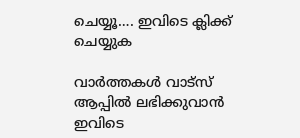ചെയ്യൂ…. ഇവിടെ ക്ലിക്ക് ചെയ്യുക

വാർത്തകൾ വാട്സ് ആപ്പിൽ ലഭിക്കുവാൻ ഇവിടെ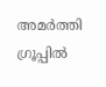അമർത്തി ഗ്രൂപ്പിൽ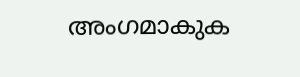അംഗമാകുക